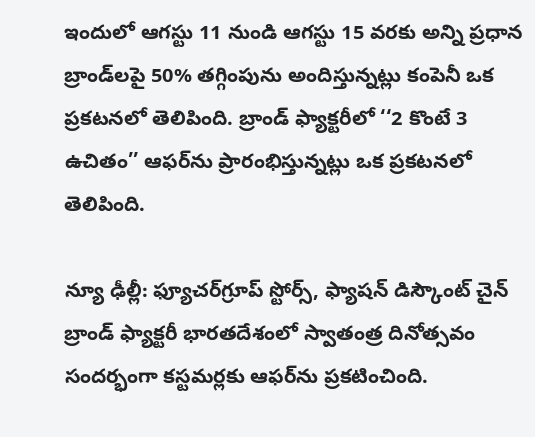ఇందులో ఆగస్టు 11 నుండి ఆగస్టు 15 వరకు అన్ని ప్రధాన బ్రాండ్‌లపై 50% తగ్గింపును అందిస్తున్నట్లు కంపెనీ ఒక ప్రకటనలో తెలిపింది. బ్రాండ్‌ ఫ్యాక్టరీలో ‘‘2 కొంటే 3 ఉచితం’’ ఆఫర్‌ను ప్రారంభిస్తున్నట్లు ఒక ప్రకటనలో తెలిపింది.

న్యూ ఢీల్లీ: ఫ్యూచర్‌గ్రూప్‌ స్టోర్స్‌, ఫ్యాషన్ డిస్కౌంట్ చైన్ బ్రాండ్ ఫ్యాక్టరీ భారతదేశంలో స్వాతంత్ర దినోత్సవం సందర్భంగా కస్టమర్లకు ఆఫర్‌ను ప్రకటించింది.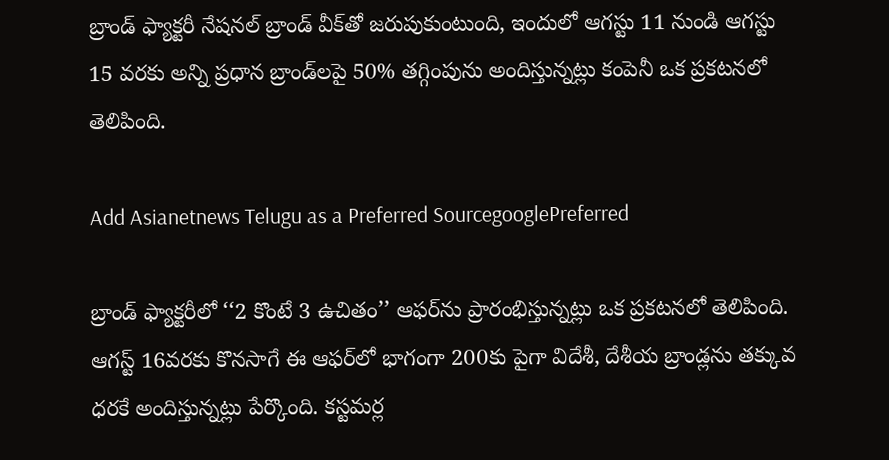బ్రాండ్ ఫ్యాక్టరీ నేషనల్ బ్రాండ్ వీక్‌తో జరుపుకుంటుంది, ఇందులో ఆగస్టు 11 నుండి ఆగస్టు 15 వరకు అన్ని ప్రధాన బ్రాండ్‌లపై 50% తగ్గింపును అందిస్తున్నట్లు కంపెనీ ఒక ప్రకటనలో తెలిపింది.

Add Asianetnews Telugu as a Preferred SourcegooglePreferred

బ్రాండ్‌ ఫ్యాక్టరీలో ‘‘2 కొంటే 3 ఉచితం’’ ఆఫర్‌ను ప్రారంభిస్తున్నట్లు ఒక ప్రకటనలో తెలిపింది. ఆగస్ట్‌ 16వరకు కొనసాగే ఈ ఆఫర్‌లో భాగంగా 200కు పైగా విదేశీ, దేశీయ బ్రాండ్లను తక్కువ ధరకే అందిస్తున్నట్లు పేర్కొంది. కస్టమర్ల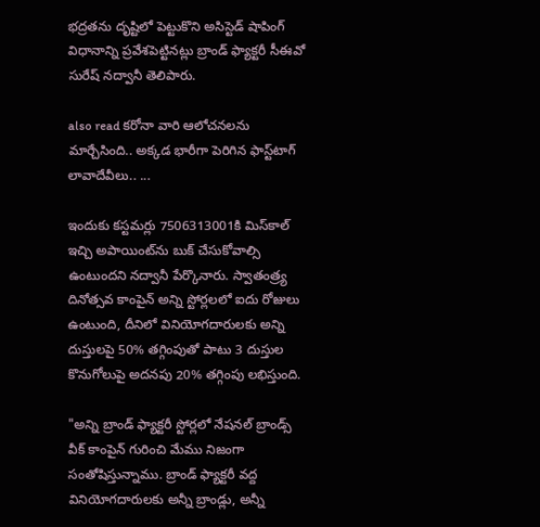భద్రతను దృష్టిలో పెట్టుకొని అసిస్టెడ్‌ షాపింగ్‌ విధానాన్ని ప్రవేశపెట్టినట్లు బ్రాండ్‌ ఫ్యాక్టరీ సీఈవో సురేష్‌ నద్వానీ తెలిపారు.

also read కరోనా వారి ఆలోచనలను మార్చేసింది.. అక్కడ భారీగా పెరిగిన ఫాస్ట్‌టాగ్ లావాదేవీలు.. ...

ఇందుకు కస్టమర్లు 7506313001కి మిస్‌కాల్‌ ఇచ్చి అపాయింట్‌ను బుక్‌ చేసుకోవాల్సి ఉంటుందని నద్వానీ పేర్కొనారు. స్వాతంత్ర్య దినోత్సవ కాంపైన్ అన్ని స్టోర్లలలో ఐదు రోజులు ఉంటుంది, దీనిలో వినియోగదారులకు అన్ని దుస్తులపై 50% తగ్గింపుతో పాటు 3 దుస్తుల కొనుగోలుపై అదనపు 20% తగ్గింపు లభిస్తుంది.

"అన్ని బ్రాండ్ ఫ్యాక్టరీ స్టోర్లలో నేషనల్ బ్రాండ్స్ వీక్ కాంపైన్ గురించి మేము నిజంగా సంతోషిస్తున్నాము. బ్రాండ్ ఫ్యాక్టరీ వద్ద వినియోగదారులకు అన్నీ బ్రాండ్లు, అన్నీ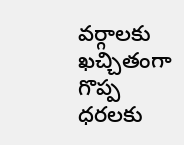వర్గాలకు ఖచ్చితంగా గొప్ప ధరలకు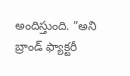అందిస్తుంది. ”అని బ్రాండ్ ఫ్యాక్టరీ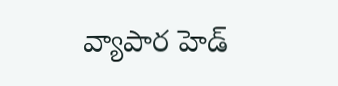వ్యాపార హెడ్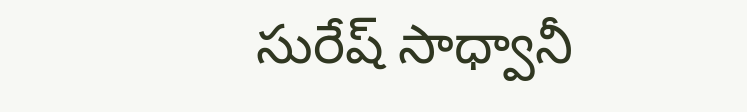సురేష్ సాధ్వానీ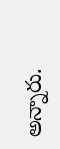అన్నారు.